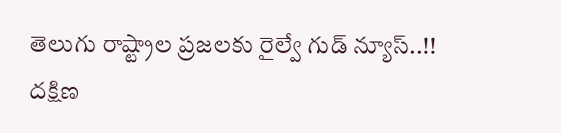తెలుగు రాష్ట్రాల ప్రజలకు రైల్వే గుడ్ న్యూస్..!!
దక్షిణ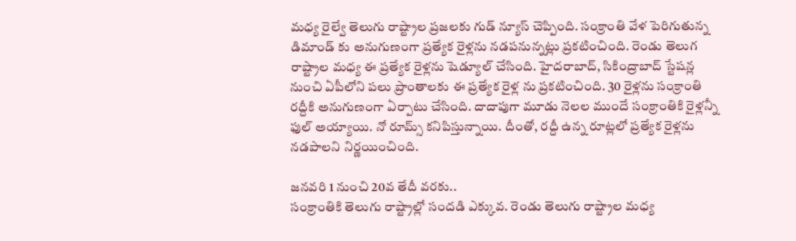మధ్య రైల్వే తెలుగు రాష్ట్రాల ప్రజలకు గుడ్ న్యూస్ చెప్పింది. సంక్రాంతి వేళ పెరిగుతున్న డిమాండ్ కు అనుగుణంగా ప్రత్యేక రైళ్లను నడపనున్నట్లు ప్రకటించింది. రెండు తెలుగ రాష్ట్రాల మధ్య ఈ ప్రత్యేక రైళ్లను షెడ్యూల్ చేసింది. హైదరాబాద్, సికింద్రాబాద్ స్టేషన్ల నుంచి ఏపీలోని పలు ప్రాంతాలకు ఈ ప్రత్యేక రైళ్ల ను ప్రకటించింది. 30 రైళ్లను సంక్రాంతి రద్దీకి అనుగుణంగా ఏర్పాటు చేసింది. దాదాపుగా మూడు నెలల ముందే సంక్రాంతికి రైళ్లన్నీ ఫుల్ అయ్యాయి. నో రూమ్స్ కనిపిస్తున్నాయి. దీంతో, రద్దీ ఉన్న రూట్లలో ప్రత్యేక రైళ్లను నడపాలని నిర్ణయించింది.

జనవరి 1 నుంచి 20వ తేదీ వరకు..
సంక్రాంతికి తెలుగు రాష్ట్రాల్లో సందడి ఎక్కువ. రెండు తెలుగు రాష్ట్రాల మధ్య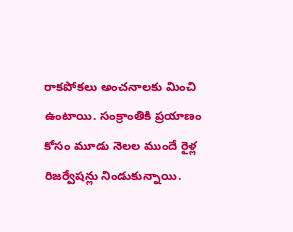రాకపోకలు అంచనాలకు మించి ఉంటాయి. సంక్రాంతికి ప్రయాణం కోసం మూడు నెలల ముందే రైళ్ల రిజర్వేషన్లు నిండుకున్నాయి.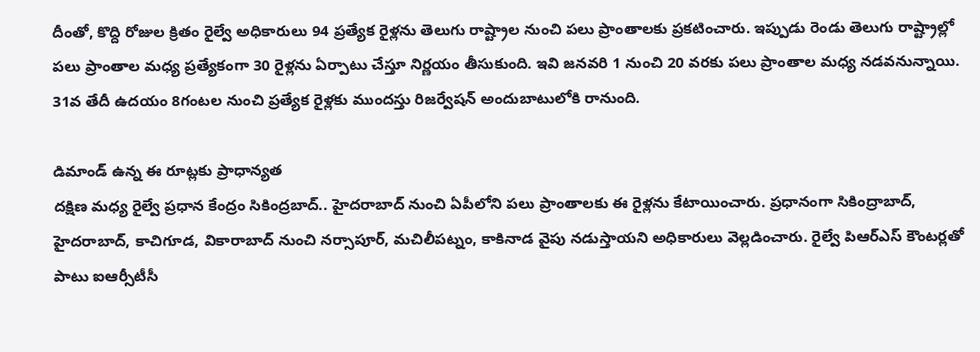దీంతో, కొద్ది రోజుల క్రితం రైల్వే అధికారులు 94 ప్రత్యేక రైళ్లను తెలుగు రాష్ట్రాల నుంచి పలు ప్రాంతాలకు ప్రకటించారు. ఇప్పుడు రెండు తెలుగు రాష్ట్రాల్లో పలు ప్రాంతాల మధ్య ప్రత్యేకంగా 30 రైళ్లను ఏర్పాటు చేస్తూ నిర్ణయం తీసుకుంది. ఇవి జనవరి 1 నుంచి 20 వరకు పలు ప్రాంతాల మధ్య నడవనున్నాయి. 31వ తేదీ ఉదయం 8గంటల నుంచి ప్రత్యేక రైళ్లకు ముందస్తు రిజర్వేషన్ అందుబాటులోకి రానుంది.

డిమాండ్ ఉన్న ఈ రూట్లకు ప్రాధాన్యత
దక్షిణ మధ్య రైల్వే ప్రధాన కేంద్రం సికింద్రబాద్.. హైదరాబాద్ నుంచి ఏపీలోని పలు ప్రాంతాలకు ఈ రైళ్లను కేటాయించారు. ప్రధానంగా సికింద్రాబాద్, హైదరాబాద్, కాచిగూడ, వికారాబాద్ నుంచి నర్సాపూర్, మచిలీపట్నం, కాకినాడ వైపు నడుస్తాయని అధికారులు వెల్లడించారు. రైల్వే పిఆర్ఎస్ కౌంటర్లతో పాటు ఐఆర్సీటీసీ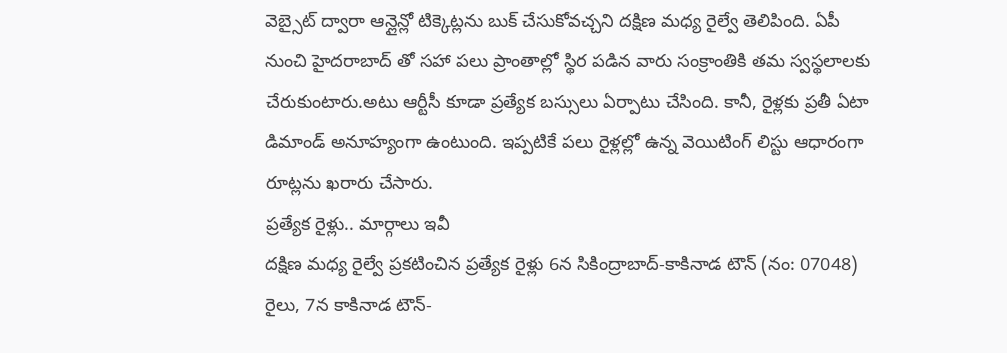వెబ్సైట్ ద్వారా ఆన్లైన్లో టిక్కెట్లను బుక్ చేసుకోవచ్చని దక్షిణ మధ్య రైల్వే తెలిపింది. ఏపీ నుంచి హైదరాబాద్ తో సహా పలు ప్రాంతాల్లో స్థిర పడిన వారు సంక్రాంతికి తమ స్వస్థలాలకు చేరుకుంటారు.అటు ఆర్టీసీ కూడా ప్రత్యేక బస్సులు ఏర్పాటు చేసింది. కానీ, రైళ్లకు ప్రతీ ఏటా డిమాండ్ అనూహ్యంగా ఉంటుంది. ఇప్పటికే పలు రైళ్లల్లో ఉన్న వెయిటింగ్ లిస్టు ఆధారంగా రూట్లను ఖరారు చేసారు.
ప్రత్యేక రైళ్లు.. మార్గాలు ఇవీ
దక్షిణ మధ్య రైల్వే ప్రకటించిన ప్రత్యేక రైళ్లు 6న సికింద్రాబాద్-కాకినాడ టౌన్ (నం: 07048) రైలు, 7న కాకినాడ టౌన్-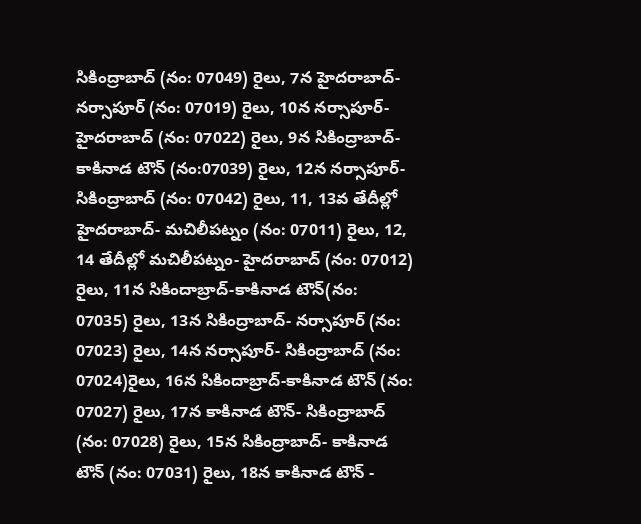సికింద్రాబాద్ (నం: 07049) రైలు, 7న హైదరాబాద్-నర్సాపూర్ (నం: 07019) రైలు, 10న నర్సాపూర్- హైదరాబాద్ (నం: 07022) రైలు, 9న సికింద్రాబాద్- కాకినాడ టౌన్ (నం:07039) రైలు, 12న నర్సాపూర్- సికింద్రాబాద్ (నం: 07042) రైలు, 11, 13వ తేదీల్లో హైదరాబాద్- మచిలీపట్నం (నం: 07011) రైలు, 12, 14 తేదీల్లో మచిలీపట్నం- హైదరాబాద్ (నం: 07012) రైలు, 11న సికిందాబ్రాద్-కాకినాడ టౌన్(నం: 07035) రైలు, 13న సికింద్రాబాద్- నర్సాపూర్ (నం: 07023) రైలు, 14న నర్సాపూర్- సికింద్రాబాద్ (నం: 07024)రైలు, 16న సికిందాబ్రాద్-కాకినాడ టౌన్ (నం: 07027) రైలు, 17న కాకినాడ టౌన్- సికింద్రాబాద్ (నం: 07028) రైలు, 15న సికింద్రాబాద్- కాకినాడ టౌన్ (నం: 07031) రైలు, 18న కాకినాడ టౌన్ -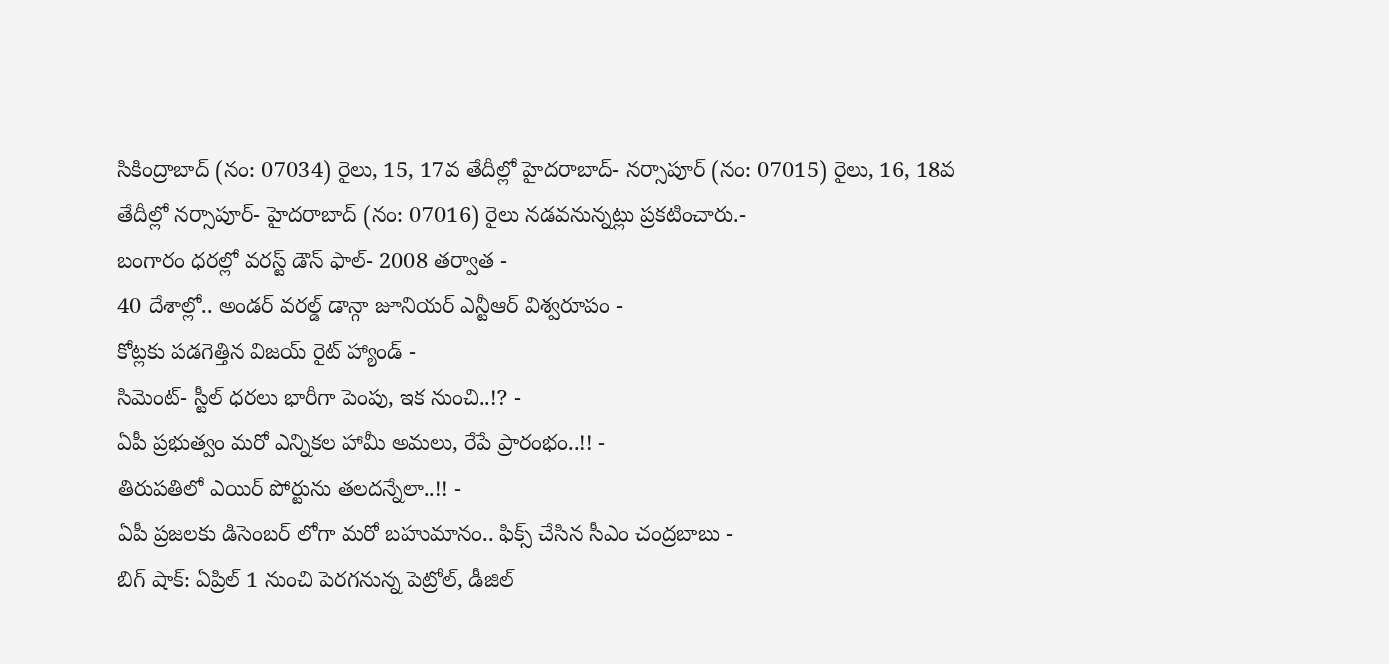సికింద్రాబాద్ (నం: 07034) రైలు, 15, 17వ తేదీల్లో హైదరాబాద్- నర్సాపూర్ (నం: 07015) రైలు, 16, 18వ తేదీల్లో నర్సాపూర్- హైదరాబాద్ (నం: 07016) రైలు నడవనున్నట్లు ప్రకటించారు.-
బంగారం ధరల్లో వరస్ట్ డౌన్ ఫాల్- 2008 తర్వాత -
40 దేశాల్లో.. అండర్ వరల్డ్ డాన్గా జూనియర్ ఎన్టీఆర్ విశ్వరూపం -
కోట్లకు పడగెత్తిన విజయ్ రైట్ హ్యాండ్ -
సిమెంట్- స్టీల్ ధరలు భారీగా పెంపు, ఇక నుంచి..!? -
ఏపీ ప్రభుత్వం మరో ఎన్నికల హామీ అమలు, రేపే ప్రారంభం..!! -
తిరుపతిలో ఎయిర్ పోర్టును తలదన్నేలా..!! -
ఏపీ ప్రజలకు డిసెంబర్ లోగా మరో బహుమానం.. ఫిక్స్ చేసిన సీఎం చంద్రబాబు -
బిగ్ షాక్: ఏప్రిల్ 1 నుంచి పెరగనున్న పెట్రోల్, డీజిల్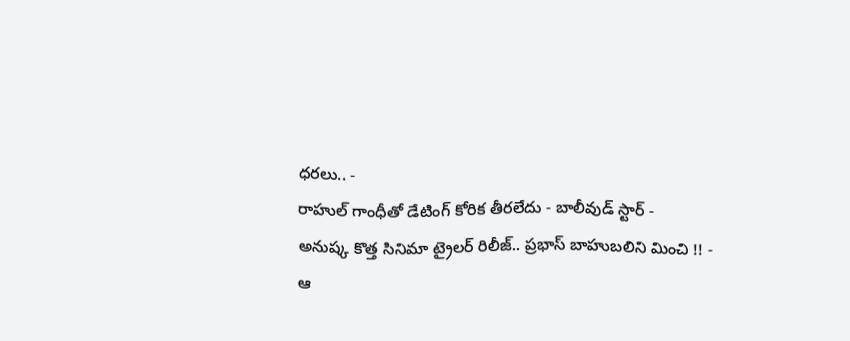ధరలు.. -
రాహుల్ గాంధీతో డేటింగ్ కోరిక తీరలేదు - బాలీవుడ్ స్టార్ -
అనుష్క కొత్త సినిమా ట్రైలర్ రిలీజ్.. ప్రభాస్ బాహుబలిని మించి !! -
ఆ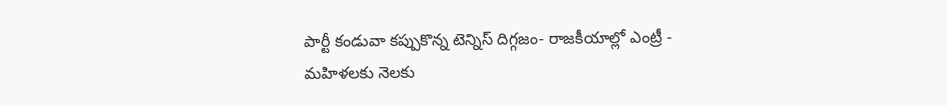పార్టీ కండువా కప్పుకొన్న టెన్నిస్ దిగ్గజం- రాజకీయాల్లో ఎంట్రీ -
మహిళలకు నెలకు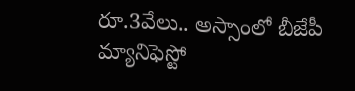రూ.3వేలు.. అస్సాంలో బీజేపీ మ్యానిఫెస్టో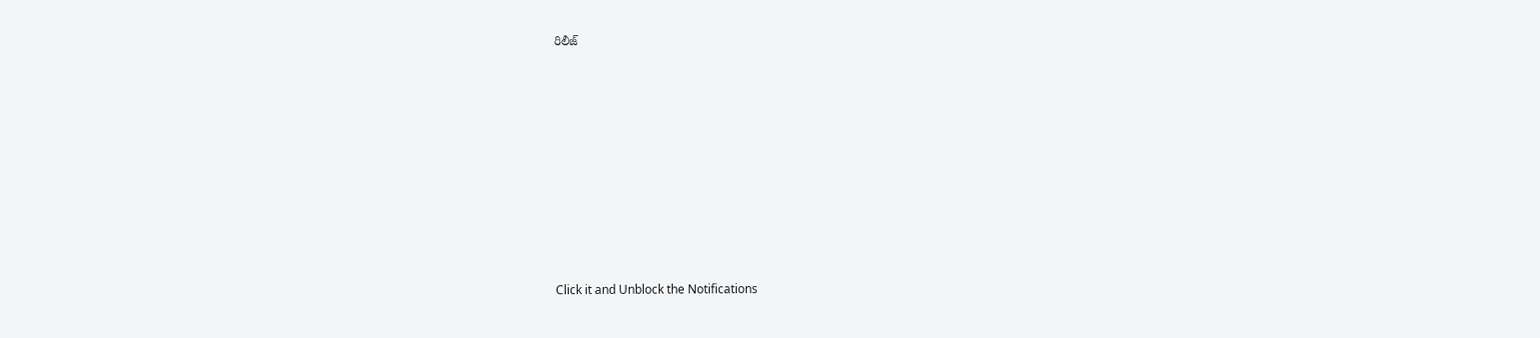రిలీజ్












Click it and Unblock the Notifications